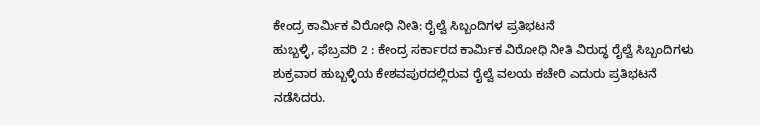ಕೇಂದ್ರ ಕಾರ್ಮಿಕ ವಿರೋಧಿ ನೀತಿ: ರೈಲ್ವೆ ಸಿಬ್ಬಂದಿಗಳ ಪ್ರತಿಭಟನೆ
ಹುಬ್ಬಳ್ಳಿ, ಫೆಬ್ರವರಿ 2 : ಕೇಂದ್ರ ಸರ್ಕಾರದ ಕಾರ್ಮಿಕ ವಿರೋಧಿ ನೀತಿ ವಿರುದ್ಧ ರೈಲ್ವೆ ಸಿಬ್ಬಂದಿಗಳು ಶುಕ್ರವಾರ ಹುಬ್ಬಳ್ಳಿಯ ಕೇಶವಪುರದಲ್ಲಿರುವ ರೈಲ್ವೆ ವಲಯ ಕಚೇರಿ ಎದುರು ಪ್ರತಿಭಟನೆ ನಡೆಸಿದರು.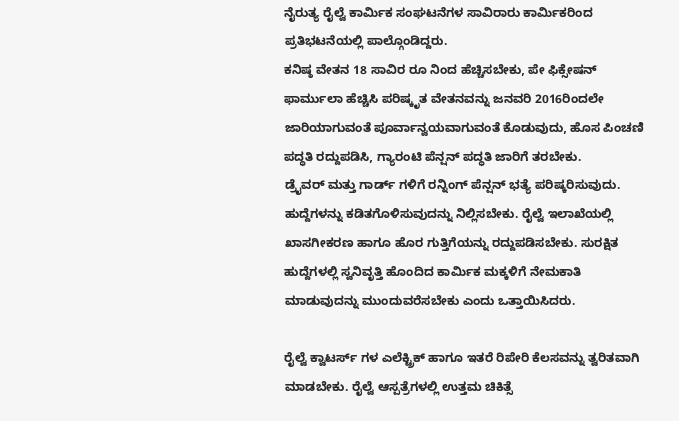ನೈರುತ್ಯ ರೈಲ್ವೆ ಕಾರ್ಮಿಕ ಸಂಘಟನೆಗಳ ಸಾವಿರಾರು ಕಾರ್ಮಿಕರಿಂದ ಪ್ರತಿಭಟನೆಯಲ್ಲಿ ಪಾಲ್ಗೊಂಡಿದ್ದರು.
ಕನಿಷ್ಠ ವೇತನ 18 ಸಾವಿರ ರೂ ನಿಂದ ಹೆಚ್ಚಿಸಬೇಕು, ಪೇ ಫಿಕ್ಸೇಷನ್ ಫಾರ್ಮುಲಾ ಹೆಚ್ಚಿಸಿ ಪರಿಷ್ಕೃತ ವೇತನವನ್ನು ಜನವರಿ 2016ರಿಂದಲೇ ಜಾರಿಯಾಗುವಂತೆ ಪೂರ್ವಾನ್ವಯವಾಗುವಂತೆ ಕೊಡುವುದು, ಹೊಸ ಪಿಂಚಣಿ ಪದ್ಧತಿ ರದ್ದುಪಡಿಸಿ, ಗ್ಯಾರಂಟಿ ಪೆನ್ಷನ್ ಪದ್ಧತಿ ಜಾರಿಗೆ ತರಬೇಕು.
ಡ್ರೈವರ್ ಮತ್ತು ಗಾರ್ಡ್ ಗಳಿಗೆ ರನ್ನಿಂಗ್ ಪೆನ್ಷನ್ ಭತ್ಯೆ ಪರಿಷ್ಕರಿಸುವುದು. ಹುದ್ದೆಗಳನ್ನು ಕಡಿತಗೊಳಿಸುವುದನ್ನು ನಿಲ್ಲಿಸಬೇಕು. ರೈಲ್ವೆ ಇಲಾಖೆಯಲ್ಲಿ ಖಾಸಗೀಕರಣ ಹಾಗೂ ಹೊರ ಗುತ್ತಿಗೆಯನ್ನು ರದ್ದುಪಡಿಸಬೇಕು. ಸುರಕ್ಷಿತ ಹುದ್ದೆಗಳಲ್ಲಿ ಸ್ವನಿವೃತ್ತಿ ಹೊಂದಿದ ಕಾರ್ಮಿಕ ಮಕ್ಕಳಿಗೆ ನೇಮಕಾತಿ ಮಾಡುವುದನ್ನು ಮುಂದುವರೆಸಬೇಕು ಎಂದು ಒತ್ತಾಯಿಸಿದರು.

ರೈಲ್ವೆ ಕ್ವಾಟರ್ಸ್ ಗಳ ಎಲೆಕ್ಟ್ರಿಕ್ ಹಾಗೂ ಇತರೆ ರಿಪೇರಿ ಕೆಲಸವನ್ನು ತ್ವರಿತವಾಗಿ ಮಾಡಬೇಕು. ರೈಲ್ವೆ ಆಸ್ಪತ್ರೆಗಳಲ್ಲಿ ಉತ್ತಮ ಚಿಕಿತ್ಸೆ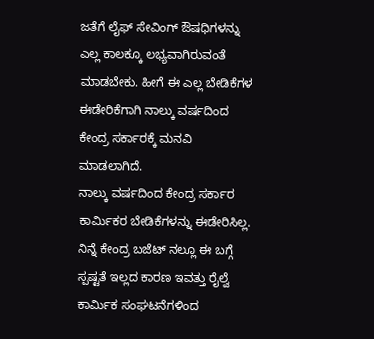ಜತೆಗೆ ಲೈಫ್ ಸೇವಿಂಗ್ ಔಷಧಿಗಳನ್ನು ಎಲ್ಲ ಕಾಲಕ್ಕೂ ಲಭ್ಯವಾಗಿರುವಂತೆ ಮಾಡಬೇಕು. ಹೀಗೆ ಈ ಎಲ್ಲ ಬೇಡಿಕೆಗಳ ಈಡೇರಿಕೆಗಾಗಿ ನಾಲ್ಕು ವರ್ಷದಿಂದ ಕೇಂದ್ರ ಸರ್ಕಾರಕ್ಕೆ ಮನವಿ ಮಾಡಲಾಗಿದೆ.
ನಾಲ್ಕು ವರ್ಷದಿಂದ ಕೇಂದ್ರ ಸರ್ಕಾರ ಕಾರ್ಮಿಕರ ಬೇಡಿಕೆಗಳನ್ನು ಈಡೇರಿಸಿಲ್ಲ. ನಿನ್ನೆ ಕೇಂದ್ರ ಬಜೆಟ್ ನಲ್ಲೂ ಈ ಬಗ್ಗೆ ಸ್ಪಷ್ಟತೆ ಇಲ್ಲದ ಕಾರಣ ಇವತ್ತು ರೈಲ್ವೆ ಕಾರ್ಮಿಕ ಸಂಘಟನೆಗಳಿಂದ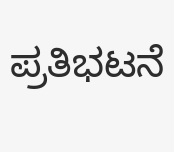ಪ್ರತಿಭಟನೆ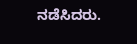ನಡೆಸಿದರು.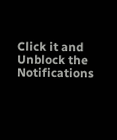Click it and Unblock the Notifications